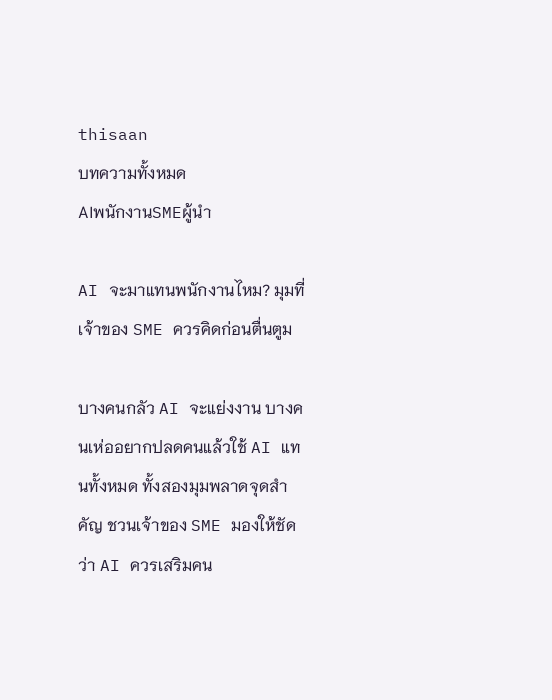thisaan
บทความทั้งหมด
AIพนักงานSMEผู้นำ

AI จะมาแทนพนักงานไหม? มุมที่เจ้าของ SME ควรคิดก่อนตื่นตูม

บางคนกลัว AI จะแย่งงาน บางคนเห่ออยากปลดคนแล้วใช้ AI แทนทั้งหมด ทั้งสองมุมพลาดจุดสำคัญ ชวนเจ้าของ SME มองให้ชัด ว่า AI ควรเสริมคน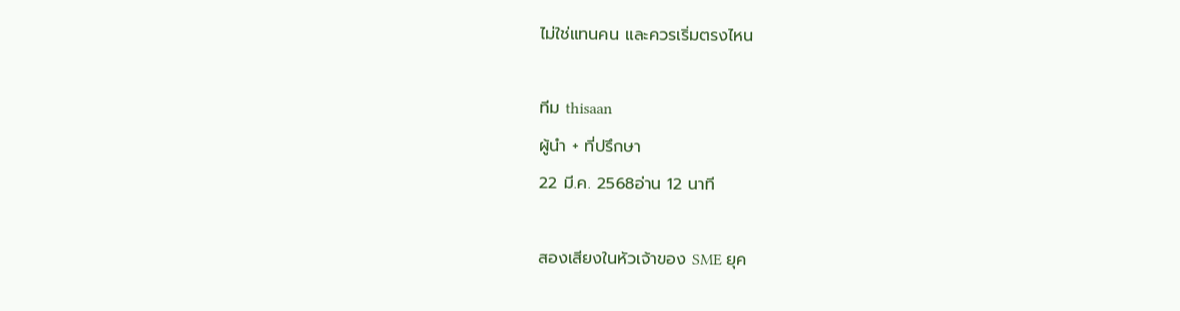ไม่ใช่แทนคน และควรเริ่มตรงไหน

ทีม thisaan
ผู้นำ + ที่ปรึกษา
22 มี.ค. 2568อ่าน 12 นาที

สองเสียงในหัวเจ้าของ SME ยุค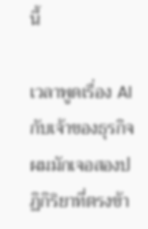นี้

เวลาพูดเรื่อง AI กับเจ้าของธุรกิจ ผมมักเจอสองปฏิกิริยาที่ตรงข้า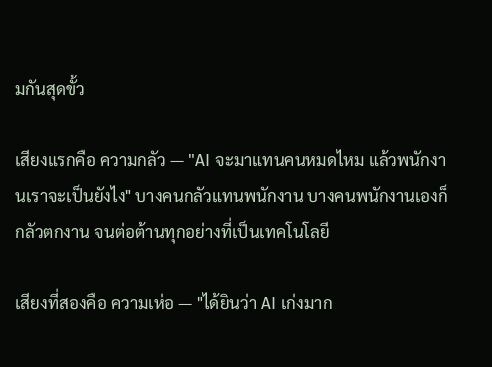มกันสุดขั้ว

เสียงแรกคือ ความกลัว — "AI จะมาแทนคนหมดไหม แล้วพนักงานเราจะเป็นยังไง" บางคนกลัวแทนพนักงาน บางคนพนักงานเองก็กลัวตกงาน จนต่อต้านทุกอย่างที่เป็นเทคโนโลยี

เสียงที่สองคือ ความเห่อ — "ได้ยินว่า AI เก่งมาก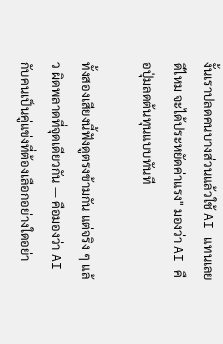งั้นเราปลดคนบางส่วนแล้วใช้ AI แทนเลยดีไหม จะได้ประหยัดค่าแรง" มองว่า AI คือปุ่มลดต้นทุนแบบทันที

ทั้งสองเสียงนี้ฟังดูตรงข้ามกัน แต่จริง ๆ แล้ว ผิดพลาดที่จุดเดียวกัน — คือมองว่า AI กับคนเป็นคู่แข่งที่ต้องเลือกอย่างใดอย่า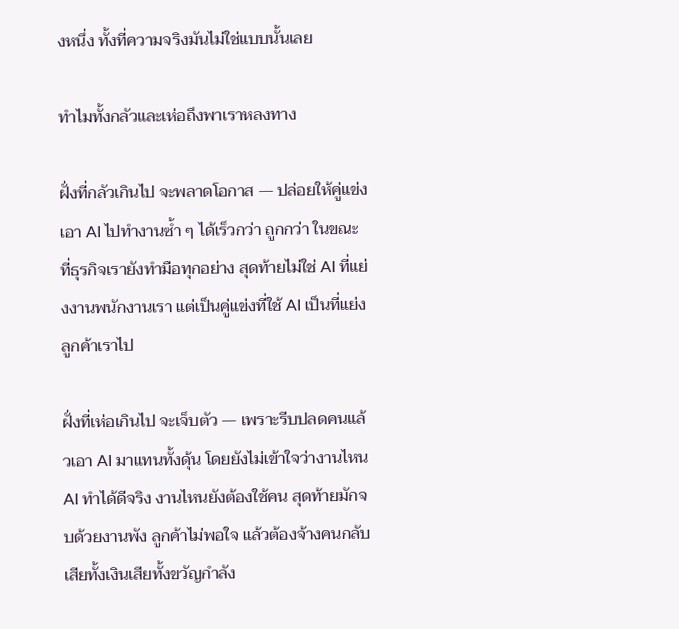งหนึ่ง ทั้งที่ความจริงมันไม่ใช่แบบนั้นเลย

ทำไมทั้งกลัวและเห่อถึงพาเราหลงทาง

ฝั่งที่กลัวเกินไป จะพลาดโอกาส — ปล่อยให้คู่แข่งเอา AI ไปทำงานซ้ำ ๆ ได้เร็วกว่า ถูกกว่า ในขณะที่ธุรกิจเรายังทำมือทุกอย่าง สุดท้ายไม่ใช่ AI ที่แย่งงานพนักงานเรา แต่เป็นคู่แข่งที่ใช้ AI เป็นที่แย่งลูกค้าเราไป

ฝั่งที่เห่อเกินไป จะเจ็บตัว — เพราะรีบปลดคนแล้วเอา AI มาแทนทั้งดุ้น โดยยังไม่เข้าใจว่างานไหน AI ทำได้ดีจริง งานไหนยังต้องใช้คน สุดท้ายมักจบด้วยงานพัง ลูกค้าไม่พอใจ แล้วต้องจ้างคนกลับ เสียทั้งเงินเสียทั้งขวัญกำลัง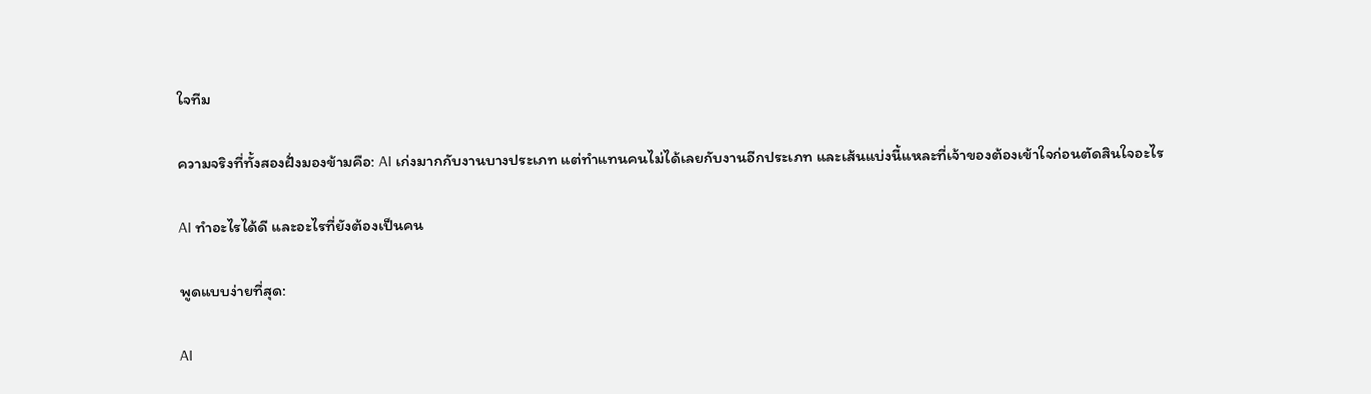ใจทีม

ความจริงที่ทั้งสองฝั่งมองข้ามคือ: AI เก่งมากกับงานบางประเภท แต่ทำแทนคนไม่ได้เลยกับงานอีกประเภท และเส้นแบ่งนี้แหละที่เจ้าของต้องเข้าใจก่อนตัดสินใจอะไร

AI ทำอะไรได้ดี และอะไรที่ยังต้องเป็นคน

พูดแบบง่ายที่สุด:

AI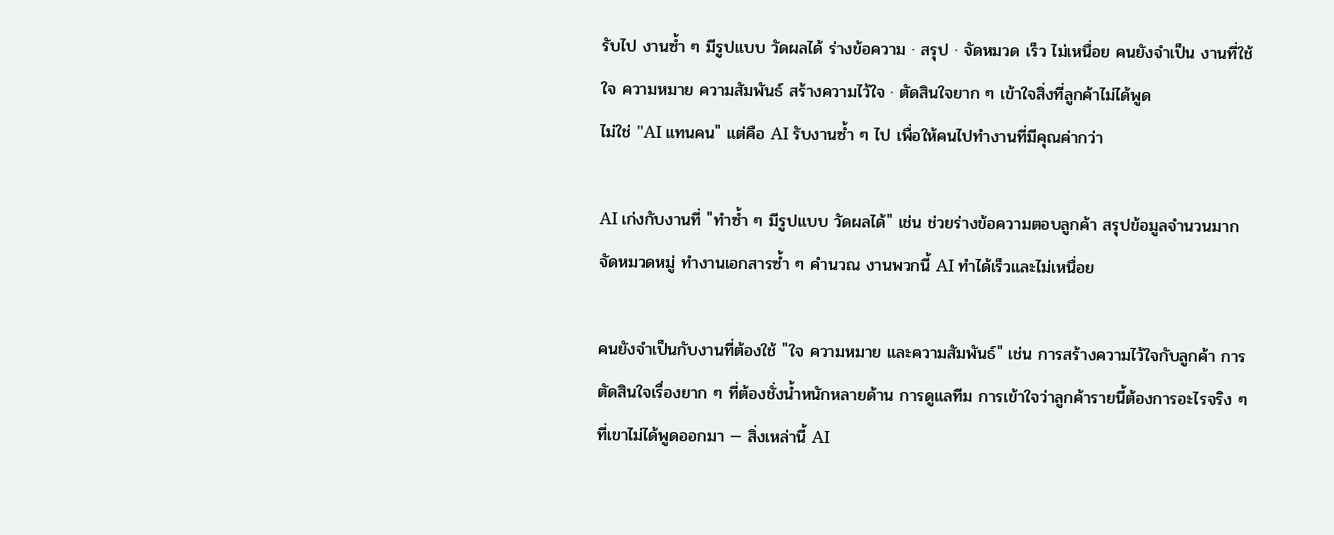รับไป งานซ้ำ ๆ มีรูปแบบ วัดผลได้ ร่างข้อความ · สรุป · จัดหมวด เร็ว ไม่เหนื่อย คนยังจำเป็น งานที่ใช้ใจ ความหมาย ความสัมพันธ์ สร้างความไว้ใจ · ตัดสินใจยาก ๆ เข้าใจสิ่งที่ลูกค้าไม่ได้พูด
ไม่ใช่ "AI แทนคน" แต่คือ AI รับงานซ้ำ ๆ ไป เพื่อให้คนไปทำงานที่มีคุณค่ากว่า

AI เก่งกับงานที่ "ทำซ้ำ ๆ มีรูปแบบ วัดผลได้" เช่น ช่วยร่างข้อความตอบลูกค้า สรุปข้อมูลจำนวนมาก จัดหมวดหมู่ ทำงานเอกสารซ้ำ ๆ คำนวณ งานพวกนี้ AI ทำได้เร็วและไม่เหนื่อย

คนยังจำเป็นกับงานที่ต้องใช้ "ใจ ความหมาย และความสัมพันธ์" เช่น การสร้างความไว้ใจกับลูกค้า การตัดสินใจเรื่องยาก ๆ ที่ต้องชั่งน้ำหนักหลายด้าน การดูแลทีม การเข้าใจว่าลูกค้ารายนี้ต้องการอะไรจริง ๆ ที่เขาไม่ได้พูดออกมา — สิ่งเหล่านี้ AI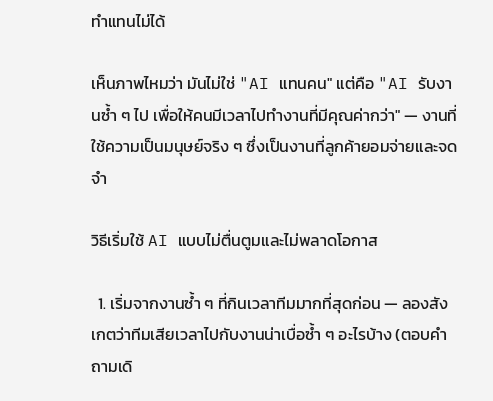ทำแทนไม่ได้

เห็นภาพไหมว่า มันไม่ใช่ "AI แทนคน" แต่คือ "AI รับงานซ้ำ ๆ ไป เพื่อให้คนมีเวลาไปทำงานที่มีคุณค่ากว่า" — งานที่ใช้ความเป็นมนุษย์จริง ๆ ซึ่งเป็นงานที่ลูกค้ายอมจ่ายและจดจำ

วิธีเริ่มใช้ AI แบบไม่ตื่นตูมและไม่พลาดโอกาส

  1. เริ่มจากงานซ้ำ ๆ ที่กินเวลาทีมมากที่สุดก่อน — ลองสังเกตว่าทีมเสียเวลาไปกับงานน่าเบื่อซ้ำ ๆ อะไรบ้าง (ตอบคำถามเดิ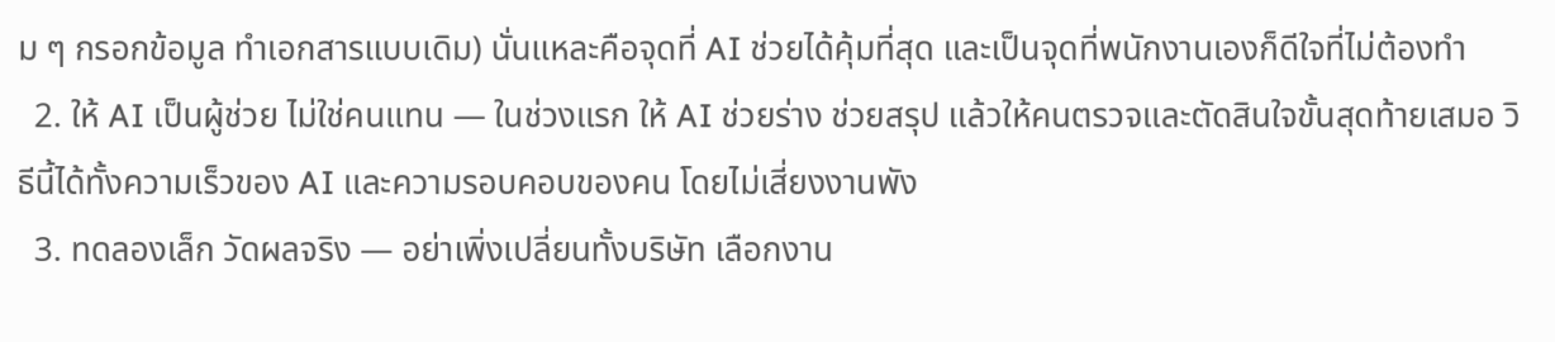ม ๆ กรอกข้อมูล ทำเอกสารแบบเดิม) นั่นแหละคือจุดที่ AI ช่วยได้คุ้มที่สุด และเป็นจุดที่พนักงานเองก็ดีใจที่ไม่ต้องทำ
  2. ให้ AI เป็นผู้ช่วย ไม่ใช่คนแทน — ในช่วงแรก ให้ AI ช่วยร่าง ช่วยสรุป แล้วให้คนตรวจและตัดสินใจขั้นสุดท้ายเสมอ วิธีนี้ได้ทั้งความเร็วของ AI และความรอบคอบของคน โดยไม่เสี่ยงงานพัง
  3. ทดลองเล็ก วัดผลจริง — อย่าเพิ่งเปลี่ยนทั้งบริษัท เลือกงาน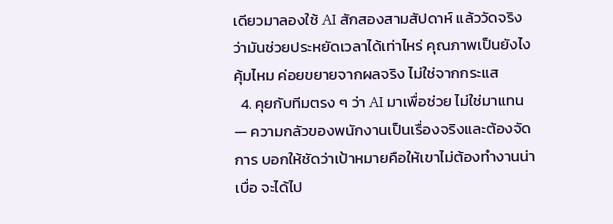เดียวมาลองใช้ AI สักสองสามสัปดาห์ แล้ววัดจริงว่ามันช่วยประหยัดเวลาได้เท่าไหร่ คุณภาพเป็นยังไง คุ้มไหม ค่อยขยายจากผลจริง ไม่ใช่จากกระแส
  4. คุยกับทีมตรง ๆ ว่า AI มาเพื่อช่วย ไม่ใช่มาแทน — ความกลัวของพนักงานเป็นเรื่องจริงและต้องจัดการ บอกให้ชัดว่าเป้าหมายคือให้เขาไม่ต้องทำงานน่าเบื่อ จะได้ไป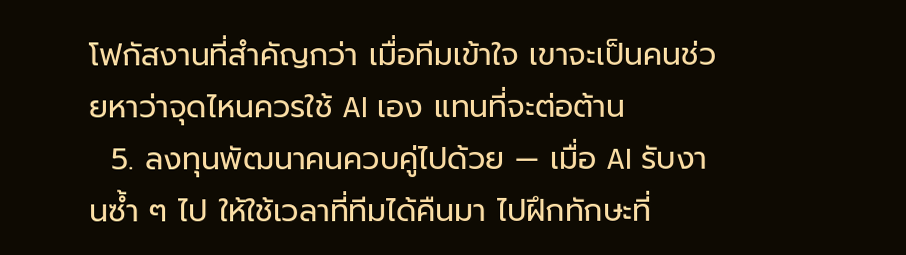โฟกัสงานที่สำคัญกว่า เมื่อทีมเข้าใจ เขาจะเป็นคนช่วยหาว่าจุดไหนควรใช้ AI เอง แทนที่จะต่อต้าน
  5. ลงทุนพัฒนาคนควบคู่ไปด้วย — เมื่อ AI รับงานซ้ำ ๆ ไป ให้ใช้เวลาที่ทีมได้คืนมา ไปฝึกทักษะที่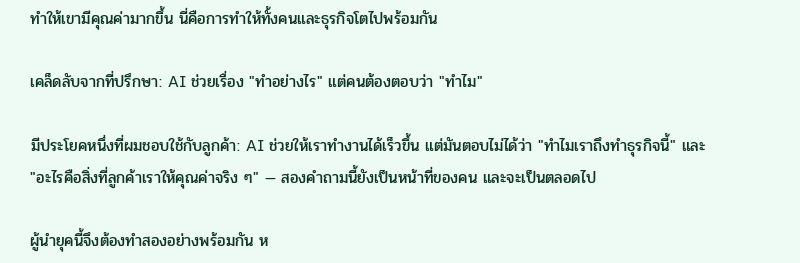ทำให้เขามีคุณค่ามากขึ้น นี่คือการทำให้ทั้งคนและธุรกิจโตไปพร้อมกัน

เคล็ดลับจากที่ปรึกษา: AI ช่วยเรื่อง "ทำอย่างไร" แต่คนต้องตอบว่า "ทำไม"

มีประโยคหนึ่งที่ผมชอบใช้กับลูกค้า: AI ช่วยให้เราทำงานได้เร็วขึ้น แต่มันตอบไม่ได้ว่า "ทำไมเราถึงทำธุรกิจนี้" และ "อะไรคือสิ่งที่ลูกค้าเราให้คุณค่าจริง ๆ" — สองคำถามนี้ยังเป็นหน้าที่ของคน และจะเป็นตลอดไป

ผู้นำยุคนี้จึงต้องทำสองอย่างพร้อมกัน ห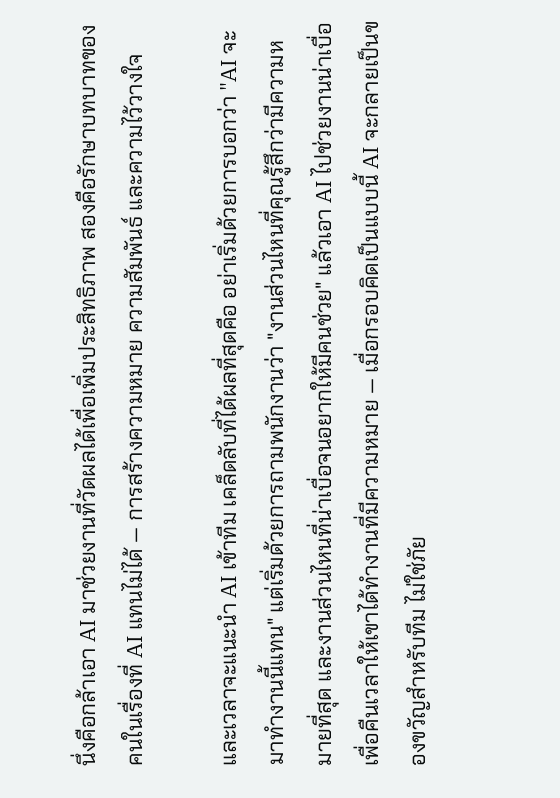นึ่งคือกล้าเอา AI มาช่วยงานที่วัดผลได้เพื่อเพิ่มประสิทธิภาพ สองคือรักษาบทบาทของคนในเรื่องที่ AI แทนไม่ได้ — การสร้างความหมาย ความสัมพันธ์ และความไว้วางใจ

และเวลาจะแนะนำ AI เข้าทีม เคล็ดลับที่ได้ผลที่สุดคือ อย่าเริ่มด้วยการบอกว่า "AI จะมาทำงานนี้แทน" แต่เริ่มด้วยการถามพนักงานว่า "งานส่วนไหนที่คุณรู้สึกว่ามีความหมายที่สุด และงานส่วนไหนที่น่าเบื่อจนอยากให้มีคนช่วย" แล้วเอา AI ไปช่วยงานน่าเบื่อ เพื่อคืนเวลาให้เขาได้ทำงานที่มีความหมาย — เมื่อกรอบคิดเป็นแบบนี้ AI จะกลายเป็นของขวัญสำหรับทีม ไม่ใช่ภัย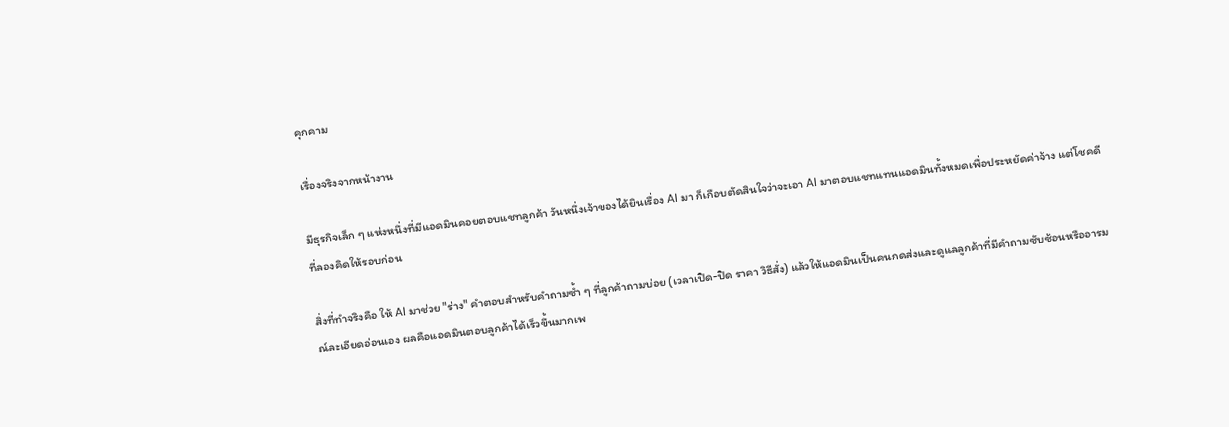คุกคาม

เรื่องจริงจากหน้างาน

มีธุรกิจเล็ก ๆ แห่งหนึ่งที่มีแอดมินคอยตอบแชทลูกค้า วันหนึ่งเจ้าของได้ยินเรื่อง AI มา ก็เกือบตัดสินใจว่าจะเอา AI มาตอบแชทแทนแอดมินทั้งหมดเพื่อประหยัดค่าจ้าง แต่โชคดีที่ลองคิดให้รอบก่อน

สิ่งที่ทำจริงคือ ให้ AI มาช่วย "ร่าง" คำตอบสำหรับคำถามซ้ำ ๆ ที่ลูกค้าถามบ่อย (เวลาเปิด-ปิด ราคา วิธีสั่ง) แล้วให้แอดมินเป็นคนกดส่งและดูแลลูกค้าที่มีคำถามซับซ้อนหรืออารมณ์ละเอียดอ่อนเอง ผลคือแอดมินตอบลูกค้าได้เร็วขึ้นมากเพ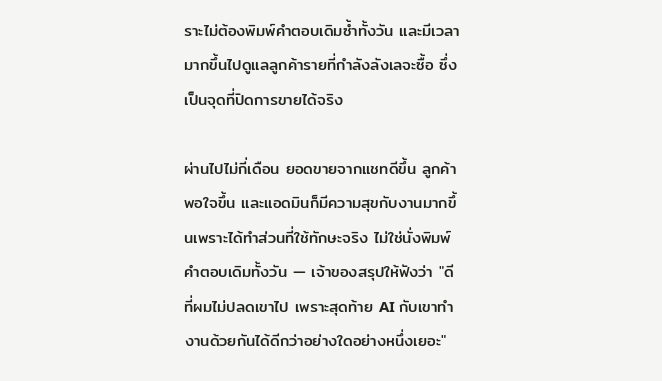ราะไม่ต้องพิมพ์คำตอบเดิมซ้ำทั้งวัน และมีเวลามากขึ้นไปดูแลลูกค้ารายที่กำลังลังเลจะซื้อ ซึ่งเป็นจุดที่ปิดการขายได้จริง

ผ่านไปไม่กี่เดือน ยอดขายจากแชทดีขึ้น ลูกค้าพอใจขึ้น และแอดมินก็มีความสุขกับงานมากขึ้นเพราะได้ทำส่วนที่ใช้ทักษะจริง ไม่ใช่นั่งพิมพ์คำตอบเดิมทั้งวัน — เจ้าของสรุปให้ฟังว่า "ดีที่ผมไม่ปลดเขาไป เพราะสุดท้าย AI กับเขาทำงานด้วยกันได้ดีกว่าอย่างใดอย่างหนึ่งเยอะ"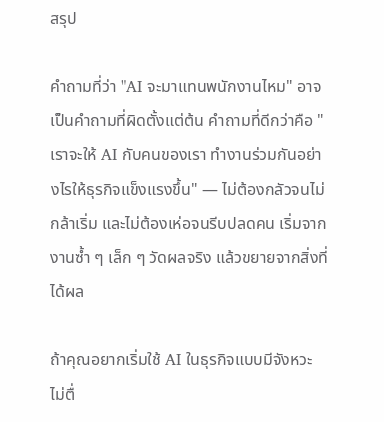สรุป

คำถามที่ว่า "AI จะมาแทนพนักงานไหม" อาจเป็นคำถามที่ผิดตั้งแต่ต้น คำถามที่ดีกว่าคือ "เราจะให้ AI กับคนของเรา ทำงานร่วมกันอย่างไรให้ธุรกิจแข็งแรงขึ้น" — ไม่ต้องกลัวจนไม่กล้าเริ่ม และไม่ต้องเห่อจนรีบปลดคน เริ่มจากงานซ้ำ ๆ เล็ก ๆ วัดผลจริง แล้วขยายจากสิ่งที่ได้ผล

ถ้าคุณอยากเริ่มใช้ AI ในธุรกิจแบบมีจังหวะ ไม่ตื่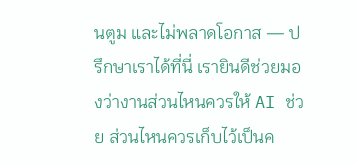นตูม และไม่พลาดโอกาส — ปรึกษาเราได้ที่นี่ เรายินดีช่วยมองว่างานส่วนไหนควรให้ AI ช่วย ส่วนไหนควรเก็บไว้เป็นค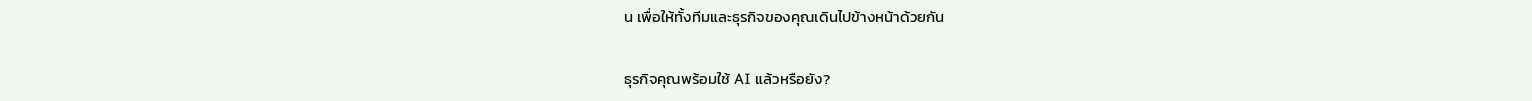น เพื่อให้ทั้งทีมและธุรกิจของคุณเดินไปข้างหน้าด้วยกัน

ธุรกิจคุณพร้อมใช้ AI แล้วหรือยัง?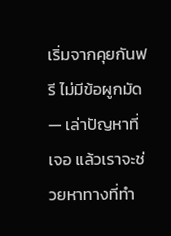เริ่มจากคุยกันฟรี ไม่มีข้อผูกมัด — เล่าปัญหาที่เจอ แล้วเราจะช่วยหาทางที่ทำ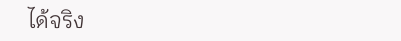ได้จริง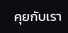คุยกับเรา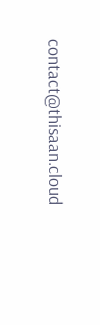contact@thisaan.cloud